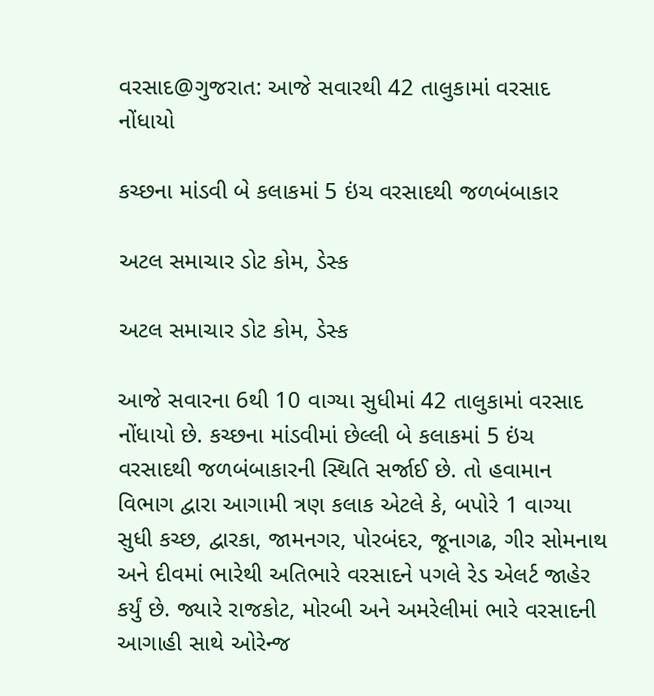વરસાદ@ગુજરાત: આજે સવારથી 42 તાલુકામાં વરસાદ નોંધાયો

કચ્છના માંડવી બે કલાકમાં 5 ઇંચ વરસાદથી જળબંબાકાર

અટલ સમાચાર ડોટ કોમ, ડેસ્ક

અટલ સમાચાર ડોટ કોમ, ડેસ્ક

આજે સવારના 6થી 10 વાગ્યા સુધીમાં 42 તાલુકામાં વરસાદ નોંધાયો છે. કચ્છના માંડવીમાં છેલ્લી બે કલાકમાં 5 ઇંચ વરસાદથી જળબંબાકારની સ્થિતિ સર્જાઈ છે. તો હવામાન વિભાગ દ્વારા આગામી ત્રણ કલાક એટલે કે, બપોરે 1 વાગ્યા સુધી કચ્છ, દ્વારકા, જામનગર, પોરબંદર, જૂનાગઢ, ગીર સોમનાથ અને દીવમાં ભારેથી અતિભારે વરસાદને પગલે રેડ એલર્ટ જાહેર કર્યું છે. જ્યારે રાજકોટ, મોરબી અને અમરેલીમાં ભારે વરસાદની આગાહી સાથે ઓરેન્જ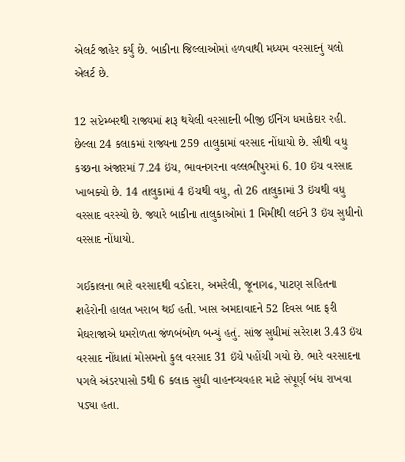એલર્ટ જાહેર કર્યું છે. બાકીના જિલ્લાઓમાં હળવાથી મધ્યમ વરસાદનું યલો એલર્ટ છે.

12 સપ્ટેમ્બરથી રાજ્યમાં શરૂ થયેલી વરસાદની બીજી ઈનિંગ ધમાકેદાર રહી. છેલ્લા 24 કલાકમાં રાજ્યના 259 તાલુકામાં વરસાદ નોંધાયો છે. સૌથી વધુ કચ્છના અંજારમાં 7.24 ઇંચ, ભાવનગરના વલ્લભીપુરમાં 6. 10 ઇંચ વરસાદ ખાબક્યો છે. 14 તાલુકામાં 4 ઇંચથી વધુ, તો 26 તાલુકામાં 3 ઇંચથી વધુ વરસાદ વરસ્યો છે. જ્યારે બાકીના તાલુકાઓમાં 1 મિમીથી લઈને 3 ઇંચ સુધીનો વરસાદ નોંધાયો.

ગઈકાલના ભારે વરસાદથી વડોદરા, અમરેલી, જૂનાગઢ, પાટણ સહિતના શહેરોની હાલત ખરાબ થઈ હતી. ખાસ અમદાવાદને 52 દિવસ બાદ ફરી મેઘરાજાએ ધમરોળતા જંળબંબોળ બન્યું હતું. સાંજ સુધીમાં સરેરાશ 3.43 ઇંચ વરસાદ નોંધાતાં મોસમનો કુલ વરસાદ 31 ઇંચે પહોંચી ગયો છે. ભારે વરસાદના પગલે અંડરપાસો 5થી 6 કલાક સુધી વાહનવ્યવહાર માટે સંપૂર્ણ બંધ રાખવા પડ્યા હતા.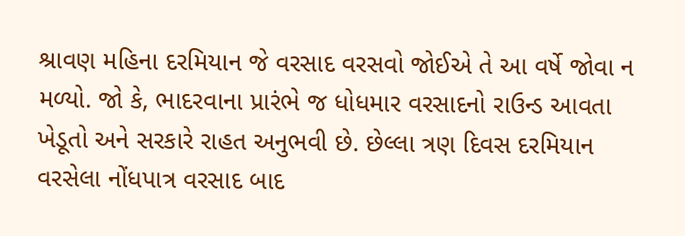શ્રાવણ મહિના દરમિયાન જે વરસાદ વરસવો જોઈએ તે આ વર્ષે જોવા ન મળ્યો. જો કે, ભાદરવાના પ્રારંભે જ ધોધમાર વરસાદનો રાઉન્ડ આવતા ખેડૂતો અને સરકારે રાહત અનુભવી છે. છેલ્લા ત્રણ દિવસ દરમિયાન વરસેલા નોંધપાત્ર વરસાદ બાદ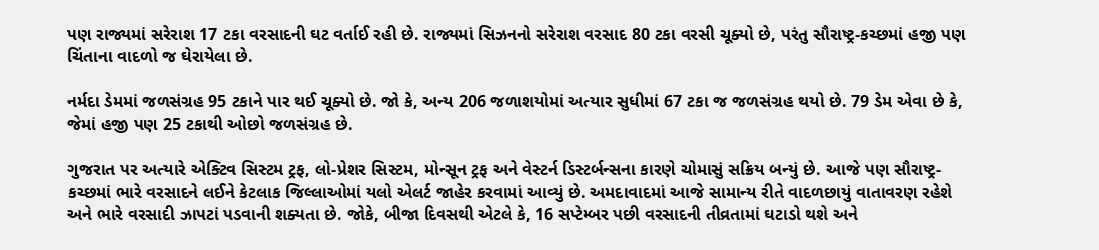પણ રાજ્યમાં સરેરાશ 17 ટકા વરસાદની ઘટ વર્તાઈ રહી છે. રાજ્યમાં સિઝનનો સરેરાશ વરસાદ 80 ટકા વરસી ચૂક્યો છે, પરંતુ સૌરાષ્ટ્ર-કચ્છમાં હજી પણ ચિંતાના વાદળો જ ઘેરાયેલા છે.

નર્મદા ડેમમાં જળસંગ્રહ 95 ટકાને પાર થઈ ચૂક્યો છે. જો કે, અન્ય 206 જળાશયોમાં અત્યાર સુધીમાં 67 ટકા જ જળસંગ્રહ થયો છે. 79 ડેમ એવા છે કે, જેમાં હજી પણ 25 ટકાથી ઓછો જળસંગ્રહ છે.

ગુજરાત પર અત્યારે એક્ટિવ સિસ્ટમ ટ્રફ, લો-પ્રેશર સિસ્ટમ, મોન્સૂન ટ્રફ અને વેસ્ટર્ન ડિસ્ટર્બન્સના કારણે ચોમાસું સક્રિય બન્યું છે. આજે પણ સૌરાષ્ટ્ર-કચ્છમાં ભારે વરસાદને લઈને કેટલાક જિલ્લાઓમાં યલો એલર્ટ જાહેર કરવામાં આવ્યું છે. અમદાવાદમાં આજે સામાન્ય રીતે વાદળછાયું વાતાવરણ રહેશે અને ભારે વરસાદી ઝાપટાં પડવાની શક્યતા છે. જોકે, બીજા દિવસથી એટલે કે, 16 સપ્ટેમ્બર પછી વરસાદની તીવ્રતામાં ઘટાડો થશે અને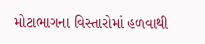મોટાભાગના વિસ્તારોમાં હળવાથી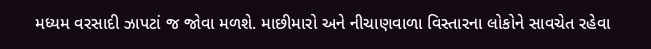મધ્યમ વરસાદી ઝાપટાં જ જોવા મળશે. માછીમારો અને નીચાણવાળા વિસ્તારના લોકોને સાવચેત રહેવા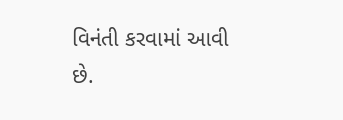વિનંતી કરવામાં આવી છે.